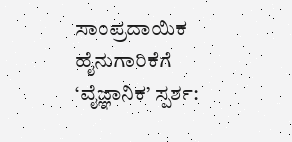ಸಾಂಪ್ರದಾಯಿಕ ಹೈನುಗಾರಿಕೆಗೆ ‘ವೈಜ್ಞಾನಿಕ’ ಸ್ಪರ್ಶ: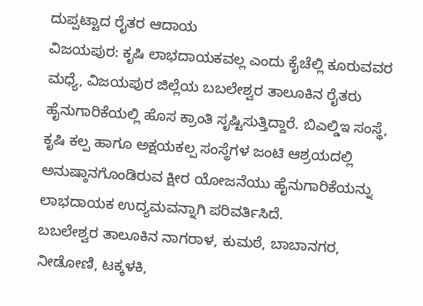ದುಪ್ಪಟ್ಟಾದ ರೈತರ ಆದಾಯ
ವಿಜಯಪುರ: ಕೃಷಿ ಲಾಭದಾಯಕವಲ್ಲ ಎಂದು ಕೈಚೆಲ್ಲಿ ಕೂರುವವರ ಮಧ್ಯೆ, ವಿಜಯಪುರ ಜಿಲ್ಲೆಯ ಬಬಲೇಶ್ವರ ತಾಲೂಕಿನ ರೈತರು ಹೈನುಗಾರಿಕೆಯಲ್ಲಿ ಹೊಸ ಕ್ರಾಂತಿ ಸೃಷ್ಟಿಸುತ್ತಿದ್ದಾರೆ. ಬಿಎಲ್ಡಿಇ ಸಂಸ್ಥೆ, ಕೃಷಿ ಕಲ್ಪ ಹಾಗೂ ಅಕ್ಷಯಕಲ್ಪ ಸಂಸ್ಥೆಗಳ ಜಂಟಿ ಆಶ್ರಯದಲ್ಲಿ ಅನುಷ್ಠಾನಗೊಂಡಿರುವ ಕ್ಷೀರ ಯೋಜನೆಯು ಹೈನುಗಾರಿಕೆಯನ್ನು ಲಾಭದಾಯಕ ಉದ್ಯಮವನ್ನಾಗಿ ಪರಿವರ್ತಿಸಿದೆ.
ಬಬಲೇಶ್ವರ ತಾಲೂಕಿನ ನಾಗರಾಳ, ಕುಮಠೆ, ಬಾಬಾನಗರ, ನೀಡೋಣಿ, ಟಕ್ಕಳಕಿ,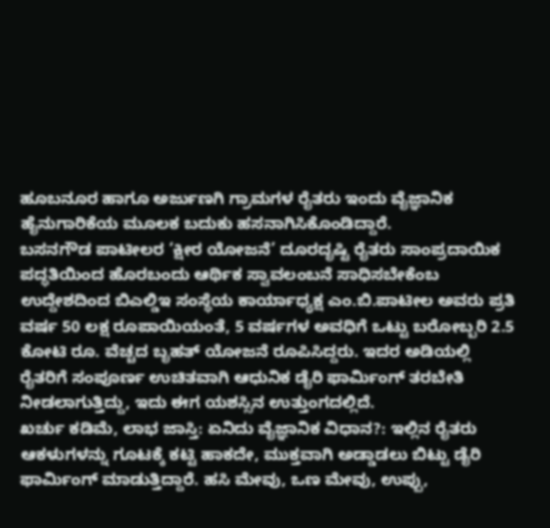ಹೂಬನೂರ ಹಾಗೂ ಅರ್ಜುಣಗಿ ಗ್ರಾಮಗಳ ರೈತರು ಇಂದು ವೈಜ್ಞಾನಿಕ ಹೈನುಗಾರಿಕೆಯ ಮೂಲಕ ಬದುಕು ಹಸನಾಗಿಸಿಕೊಂಡಿದ್ದಾರೆ.
ಬಸನಗೌಡ ಪಾಟೀಲರ ‘ಕ್ಷೀರ ಯೋಜನೆ’ ದೂರದೃಷ್ಟಿ ರೈತರು ಸಾಂಪ್ರದಾಯಿಕ ಪದ್ಧತಿಯಿಂದ ಹೊರಬಂದು ಆರ್ಥಿಕ ಸ್ವಾವಲಂಬನೆ ಸಾಧಿಸಬೇಕೆಂಬ ಉದ್ದೇಶದಿಂದ ಬಿಎಲ್ಡಿಇ ಸಂಸ್ಥೆಯ ಕಾರ್ಯಾಧ್ಯಕ್ಷ ಎಂ.ಬಿ.ಪಾಟೀಲ ಅವರು ಪ್ರತಿ ವರ್ಷ 50 ಲಕ್ಷ ರೂಪಾಯಿಯಂತೆ, 5 ವರ್ಷಗಳ ಅವಧಿಗೆ ಒಟ್ಟು ಬರೋಬ್ಬರಿ 2.5 ಕೋಟಿ ರೂ. ವೆಚ್ಚದ ಬೃಹತ್ ಯೋಜನೆ ರೂಪಿಸಿದ್ದರು. ಇದರ ಅಡಿಯಲ್ಲಿ ರೈತರಿಗೆ ಸಂಪೂರ್ಣ ಉಚಿತವಾಗಿ ಆಧುನಿಕ ಡೈರಿ ಫಾರ್ಮಿಂಗ್ ತರಬೇತಿ ನೀಡಲಾಗುತ್ತಿದ್ದು, ಇದು ಈಗ ಯಶಸ್ಸಿನ ಉತ್ತುಂಗದಲ್ಲಿದೆ.
ಖರ್ಚು ಕಡಿಮೆ, ಲಾಭ ಜಾಸ್ತಿ: ಏನಿದು ವೈಜ್ಞಾನಿಕ ವಿಧಾನ?: ಇಲ್ಲಿನ ರೈತರು ಆಕಳುಗಳನ್ನು ಗೂಟಕ್ಕೆ ಕಟ್ಟಿ ಹಾಕದೇ, ಮುಕ್ತವಾಗಿ ಅಡ್ಡಾಡಲು ಬಿಟ್ಟು ಡೈರಿ ಫಾರ್ಮಿಂಗ್ ಮಾಡುತ್ತಿದ್ದಾರೆ. ಹಸಿ ಮೇವು, ಒಣ ಮೇವು, ಉಪ್ಪು,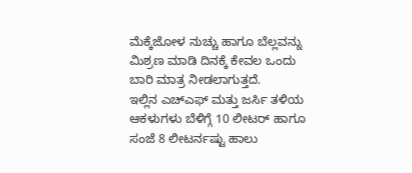ಮೆಕ್ಕೆಜೋಳ ನುಚ್ಚು ಹಾಗೂ ಬೆಲ್ಲವನ್ನು ಮಿಶ್ರಣ ಮಾಡಿ ದಿನಕ್ಕೆ ಕೇವಲ ಒಂದು ಬಾರಿ ಮಾತ್ರ ನೀಡಲಾಗುತ್ತದೆ.
ಇಲ್ಲಿನ ಎಚ್ಎಫ್ ಮತ್ತು ಜರ್ಸಿ ತಳಿಯ ಆಕಳುಗಳು ಬೆಳಿಗ್ಗೆ 10 ಲೀಟರ್ ಹಾಗೂ ಸಂಜೆ 8 ಲೀಟರ್ನಷ್ಟು ಹಾಲು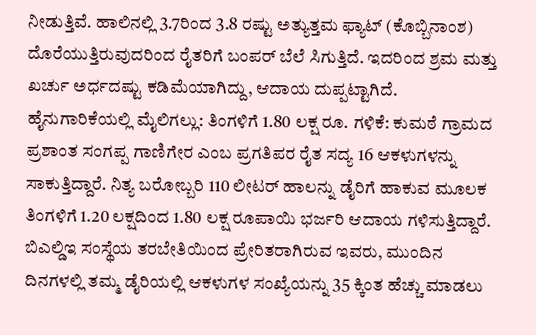ನೀಡುತ್ತಿವೆ. ಹಾಲಿನಲ್ಲಿ 3.7ರಿಂದ 3.8 ರಷ್ಟು ಅತ್ಯುತ್ತಮ ಫ್ಯಾಟ್ (ಕೊಬ್ಬಿನಾಂಶ) ದೊರೆಯುತ್ತಿರುವುದರಿಂದ ರೈತರಿಗೆ ಬಂಪರ್ ಬೆಲೆ ಸಿಗುತ್ತಿದೆ. ಇದರಿಂದ ಶ್ರಮ ಮತ್ತು ಖರ್ಚು ಅರ್ಧದಷ್ಟು ಕಡಿಮೆಯಾಗಿದ್ದು, ಆದಾಯ ದುಪ್ಪಟ್ಟಾಗಿದೆ.
ಹೈನುಗಾರಿಕೆಯಲ್ಲಿ ಮೈಲಿಗಲ್ಲು: ತಿಂಗಳಿಗೆ 1.80 ಲಕ್ಷ ರೂ. ಗಳಿಕೆ: ಕುಮಠೆ ಗ್ರಾಮದ ಪ್ರಶಾಂತ ಸಂಗಪ್ಪ ಗಾಣಿಗೇರ ಎಂಬ ಪ್ರಗತಿಪರ ರೈತ ಸದ್ಯ 16 ಆಕಳುಗಳನ್ನು ಸಾಕುತ್ತಿದ್ದಾರೆ. ನಿತ್ಯ ಬರೋಬ್ಬರಿ 110 ಲೀಟರ್ ಹಾಲನ್ನು ಡೈರಿಗೆ ಹಾಕುವ ಮೂಲಕ ತಿಂಗಳಿಗೆ 1.20 ಲಕ್ಷದಿಂದ 1.80 ಲಕ್ಷ ರೂಪಾಯಿ ಭರ್ಜರಿ ಆದಾಯ ಗಳಿಸುತ್ತಿದ್ದಾರೆ. ಬಿಎಲ್ಡಿಇ ಸಂಸ್ಥೆಯ ತರಬೇತಿಯಿಂದ ಪ್ರೇರಿತರಾಗಿರುವ ಇವರು, ಮುಂದಿನ ದಿನಗಳಲ್ಲಿ ತಮ್ಮ ಡೈರಿಯಲ್ಲಿ ಆಕಳುಗಳ ಸಂಖ್ಯೆಯನ್ನು 35 ಕ್ಕಿಂತ ಹೆಚ್ಚು ಮಾಡಲು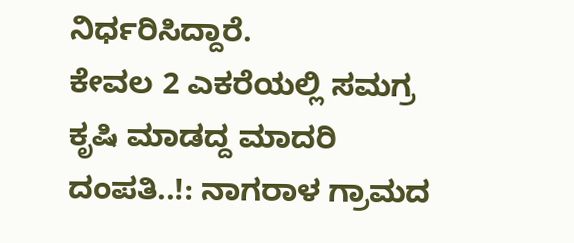ನಿರ್ಧರಿಸಿದ್ದಾರೆ.
ಕೇವಲ 2 ಎಕರೆಯಲ್ಲಿ ಸಮಗ್ರ ಕೃಷಿ ಮಾಡದ್ದ ಮಾದರಿ ದಂಪತಿ..!: ನಾಗರಾಳ ಗ್ರಾಮದ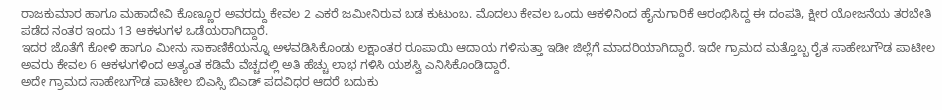ರಾಜಕುಮಾರ ಹಾಗೂ ಮಹಾದೇವಿ ಕೊಣ್ಣೂರ ಅವರದ್ದು ಕೇವಲ 2 ಎಕರೆ ಜಮೀನಿರುವ ಬಡ ಕುಟುಂಬ. ಮೊದಲು ಕೇವಲ ಒಂದು ಆಕಳಿನಿಂದ ಹೈನುಗಾರಿಕೆ ಆರಂಭಿಸಿದ್ದ ಈ ದಂಪತಿ, ಕ್ಷೀರ ಯೋಜನೆಯ ತರಬೇತಿ ಪಡೆದ ನಂತರ ಇಂದು 13 ಆಕಳುಗಳ ಒಡೆಯರಾಗಿದ್ದಾರೆ.
ಇದರ ಜೊತೆಗೆ ಕೋಳಿ ಹಾಗೂ ಮೀನು ಸಾಕಾಣಿಕೆಯನ್ನೂ ಅಳವಡಿಸಿಕೊಂಡು ಲಕ್ಷಾಂತರ ರೂಪಾಯಿ ಆದಾಯ ಗಳಿಸುತ್ತಾ ಇಡೀ ಜಿಲ್ಲೆಗೆ ಮಾದರಿಯಾಗಿದ್ದಾರೆ. ಇದೇ ಗ್ರಾಮದ ಮತ್ತೊಬ್ಬ ರೈತ ಸಾಹೇಬಗೌಡ ಪಾಟೀಲ ಅವರು ಕೇವಲ 6 ಆಕಳುಗಳಿಂದ ಅತ್ಯಂತ ಕಡಿಮೆ ವೆಚ್ಚದಲ್ಲಿ ಅತಿ ಹೆಚ್ಚು ಲಾಭ ಗಳಿಸಿ ಯಶಸ್ವಿ ಎನಿಸಿಕೊಂಡಿದ್ದಾರೆ.
ಅದೇ ಗ್ರಾಮದ ಸಾಹೇಬಗೌಡ ಪಾಟೀಲ ಬಿಎಸ್ಸಿ ಬಿಎಡ್ ಪದವಿಧರ ಆದರೆ ಬದುಕು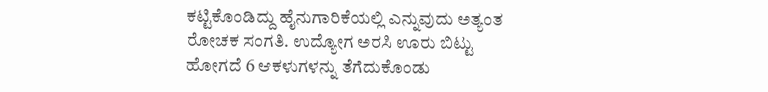ಕಟ್ಟಿಕೊಂಡಿದ್ದು ಹೈನುಗಾರಿಕೆಯಲ್ಲಿ ಎನ್ನುವುದು ಅತ್ಯಂತ ರೋಚಕ ಸಂಗತಿ. ಉದ್ಯೋಗ ಅರಸಿ ಊರು ಬಿಟ್ಟು ಹೋಗದೆ 6 ಆಕಳುಗಳನ್ನು ತೆಗೆದುಕೊಂಡು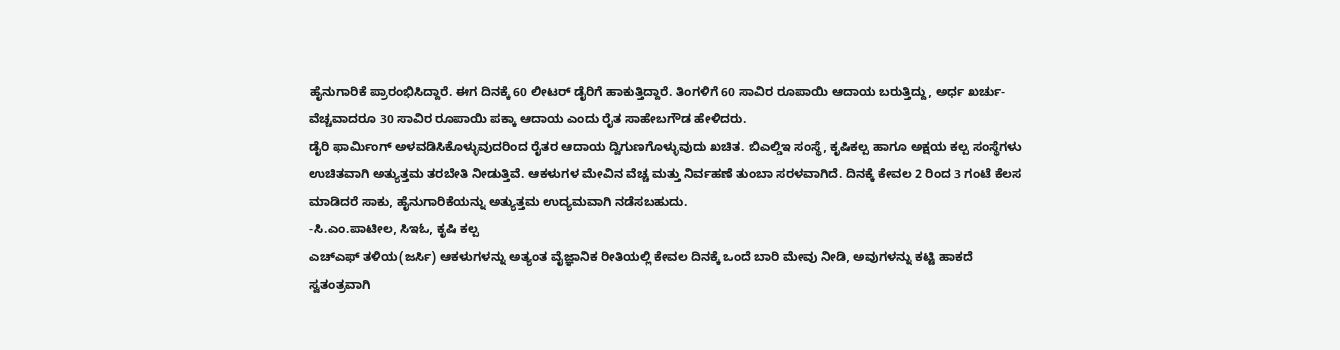ಹೈನುಗಾರಿಕೆ ಪ್ರಾರಂಭಿಸಿದ್ದಾರೆ. ಈಗ ದಿನಕ್ಕೆ 60 ಲೀಟರ್ ಡೈರಿಗೆ ಹಾಕುತ್ತಿದ್ದಾರೆ. ತಿಂಗಳಿಗೆ 60 ಸಾವಿರ ರೂಪಾಯಿ ಆದಾಯ ಬರುತ್ತಿದ್ದು, ಅರ್ಧ ಖರ್ಚು-ವೆಚ್ಚವಾದರೂ 30 ಸಾವಿರ ರೂಪಾಯಿ ಪಕ್ಕಾ ಆದಾಯ ಎಂದು ರೈತ ಸಾಹೇಬಗೌಡ ಹೇಳಿದರು.
ಡೈರಿ ಫಾರ್ಮಿಂಗ್ ಅಳವಡಿಸಿಕೊಳ್ಳುವುದರಿಂದ ರೈತರ ಆದಾಯ ದ್ವಿಗುಣಗೊಳ್ಳುವುದು ಖಚಿತ. ಬಿಎಲ್ಡಿಇ ಸಂಸ್ಥೆ, ಕೃಷಿಕಲ್ಪ ಹಾಗೂ ಅಕ್ಷಯ ಕಲ್ಪ ಸಂಸ್ಥೆಗಳು ಉಚಿತವಾಗಿ ಅತ್ಯುತ್ತಮ ತರಬೇತಿ ನೀಡುತ್ತಿವೆ. ಆಕಳುಗಳ ಮೇವಿನ ವೆಚ್ಚ ಮತ್ತು ನಿರ್ವಹಣೆ ತುಂಬಾ ಸರಳವಾಗಿದೆ. ದಿನಕ್ಕೆ ಕೇವಲ 2 ರಿಂದ 3 ಗಂಟೆ ಕೆಲಸ ಮಾಡಿದರೆ ಸಾಕು, ಹೈನುಗಾರಿಕೆಯನ್ನು ಅತ್ಯುತ್ತಮ ಉದ್ಯಮವಾಗಿ ನಡೆಸಬಹುದು.
-ಸಿ.ಎಂ.ಪಾಟೀಲ, ಸಿಇಓ, ಕೃಷಿ ಕಲ್ಪ
ಎಚ್ಎಫ್ ತಳಿಯ(ಜರ್ಸಿ) ಆಕಳುಗಳನ್ನು ಅತ್ಯಂತ ವೈಜ್ಞಾನಿಕ ರೀತಿಯಲ್ಲಿ ಕೇವಲ ದಿನಕ್ಕೆ ಒಂದೆ ಬಾರಿ ಮೇವು ನೀಡಿ, ಅವುಗಳನ್ನು ಕಟ್ಟಿ ಹಾಕದೆ ಸ್ವತಂತ್ರವಾಗಿ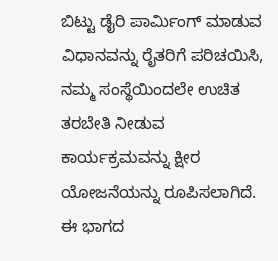ಬಿಟ್ಟು ಡೈರಿ ಪಾರ್ಮಿಂಗ್ ಮಾಡುವ ವಿಧಾನವನ್ನು ರೈತರಿಗೆ ಪರಿಚಯಿಸಿ, ನಮ್ಮ ಸಂಸ್ಥೆಯಿಂದಲೇ ಉಚಿತ ತರಬೇತಿ ನೀಡುವ ಕಾರ್ಯಕ್ರಮವನ್ನು ಕ್ಷೀರ ಯೋಜನೆಯನ್ನು ರೂಪಿಸಲಾಗಿದೆ. ಈ ಭಾಗದ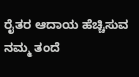ರೈತರ ಆದಾಯ ಹೆಚ್ಚಿಸುವ ನಮ್ಮ ತಂದೆ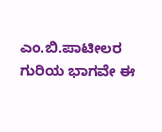ಎಂ.ಬಿ.ಪಾಟೀಲರ ಗುರಿಯ ಭಾಗವೇ ಈ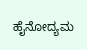ಹೈನೋದ್ಯಮ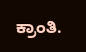ಕ್ರಾಂತಿ.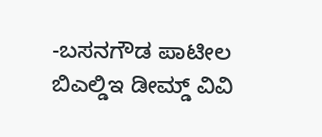-ಬಸನಗೌಡ ಪಾಟೀಲ
ಬಿಎಲ್ಡಿಇ ಡೀಮ್ಡ್ ವಿವಿ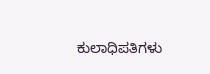ಕುಲಾಧಿಪತಿಗಳು